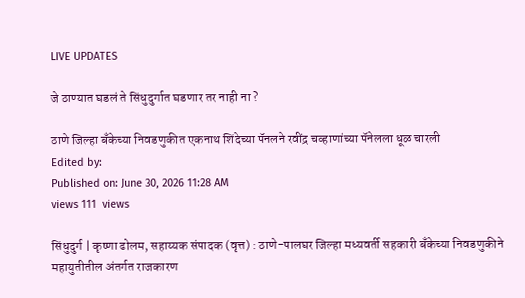LIVE UPDATES

जे ठाण्यात घडलं ते सिंधुदुर्गात घडणार तर नाही ना ?

ठाणे जिल्हा बँकेच्या निवडणुकीत एकनाथ शिंदेच्या पॅनलने रवींद्र चव्हाणांच्या पॅनेलला धूळ चारली
Edited by:
Published on: June 30, 2026 11:28 AM
views 111  views

सिंधुदुर्ग | कृष्णा ढोलम, सहाय्यक संपादक (वृत्त) : ठाणे-पालघर जिल्हा मध्यवर्ती सहकारी बँकेच्या निवडणुकीने महायुतीतील अंतर्गत राजकारण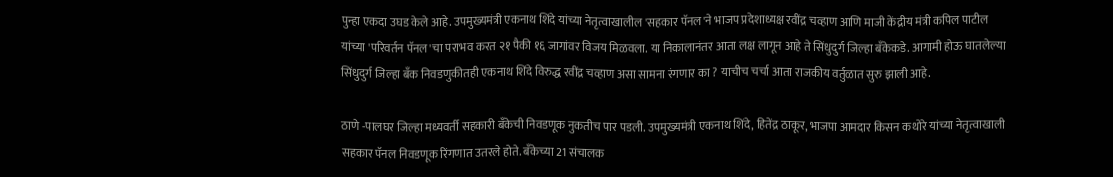पुन्हा एकदा उघड केले आहे. उपमुख्यमंत्री एकनाथ शिंदे यांच्या नेतृत्वाखालील 'सहकार पॅनल'ने भाजप प्रदेशाध्यक्ष रवींद्र चव्हाण आणि माजी केंद्रीय मंत्री कपिल पाटील यांच्या 'परिवर्तन पॅनल'चा पराभव करत २१ पैकी १६ जागांवर विजय मिळवला. या निकालानंतर आता लक्ष लागून आहे ते सिंधुदुर्ग जिल्हा बँकेकडे. आगामी होऊ घातलेल्या सिंधुदुर्ग जिल्हा बँक निवडणुकीतही एकनाथ शिंदे विरुद्ध रवींद्र चव्हाण असा सामना रंगणार का ? याचीच चर्चा आता राजकीय वर्तुळात सुरु झाली आहे.

ठाणे -पालघर जिल्हा मध्यवर्ती सहकारी बँकेची निवडणूक नुकतीच पार पडली. उपमुख्यमंत्री एकनाथ शिंदे, हितेंद्र ठाकूर, भाजपा आमदार किसन कथोरे यांच्या नेतृत्वाखाली सहकार पॅनल निवडणूक रिंगणात उतरले होते. बँकेच्या 21 संचालक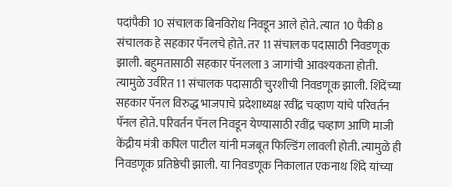पदांपैकी 10 संचालक बिनविरोध निवडून आले होते. त्यात 10 पैकी 8 संचालक हे सहकार पॅनलचे होते. तर 11 संचालक पदासाठी निवडणूक झाली. बहुमतासाठी सहकार पॅनलला 3 जागांची आवश्यकता होती. त्यामुळे उर्वरित 11 संचालक पदासाठी चुरशीची निवडणूक झाली. शिंदेंच्या सहकार पॅनल विरुद्ध भाजपाचे प्रदेशाध्यक्ष रवींद्र चव्हाण यांचे परिवर्तन पॅनल होते. परिवर्तन पॅनल निवडून येण्यासाठी रवींद्र चव्हाण आणि माजी केंद्रीय मंत्री कपिल पाटील यांनी मजबूत फिल्डिंग लावली होती. त्यामुळे ही निवडणूक प्रतिष्ठेची झाली. या निवडणूक निकालात एकनाथ शिंदे यांच्या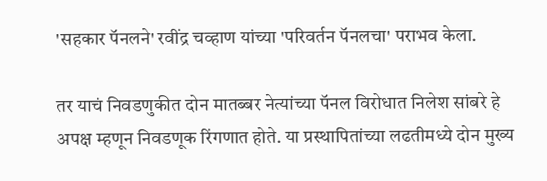'सहकार पॅनलने' रवींद्र चव्हाण यांच्या 'परिवर्तन पॅनलचा' पराभव केला.

तर याचं निवडणुकीत दोन मातब्बर नेत्यांच्या पॅनल विरोधात निलेश सांबरे हे अपक्ष म्हणून निवडणूक रिंगणात होते. या प्रस्थापितांच्या लढतीमध्ये दोन मुख्य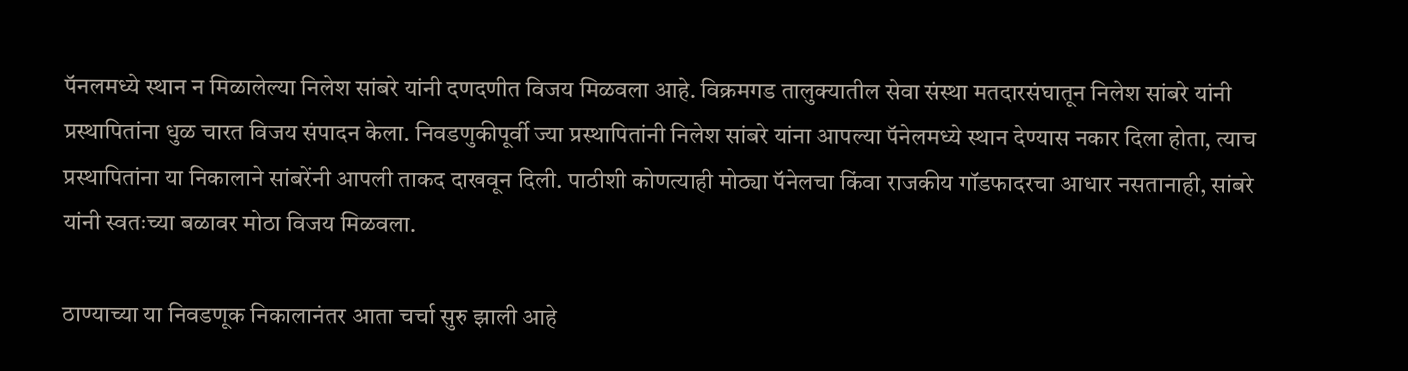पॅनलमध्ये स्थान न मिळालेल्या निलेश सांबरे यांनी दणदणीत विजय मिळवला आहे. विक्रमगड तालुक्यातील सेवा संस्था मतदारसंघातून निलेश सांबरे यांनी प्रस्थापितांना धुळ चारत विजय संपादन केला. निवडणुकीपूर्वी ज्या प्रस्थापितांनी निलेश सांबरे यांना आपल्या पॅनेलमध्ये स्थान देण्यास नकार दिला होता, त्याच प्रस्थापितांना या निकालाने सांबरेंनी आपली ताकद दाखवून दिली. पाठीशी कोणत्याही मोठ्या पॅनेलचा किंवा राजकीय गॉडफादरचा आधार नसतानाही, सांबरे यांनी स्वतःच्या बळावर मोठा विजय मिळवला.

ठाण्याच्या या निवडणूक निकालानंतर आता चर्चा सुरु झाली आहे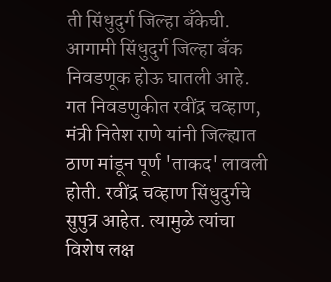ती सिंधुदुर्ग जिल्हा बँकेची. आगामी सिंधुदुर्ग जिल्हा बँक निवडणूक होऊ घातली आहे. गत निवडणुकीत रवींद्र चव्हाण, मंत्री नितेश राणे यांनी जिल्ह्यात ठाण मांडून पूर्ण 'ताकद' लावली होती. रवींद्र चव्हाण सिंधुदुर्गचे सुपुत्र आहेत. त्यामुळे त्यांचा विशेष लक्ष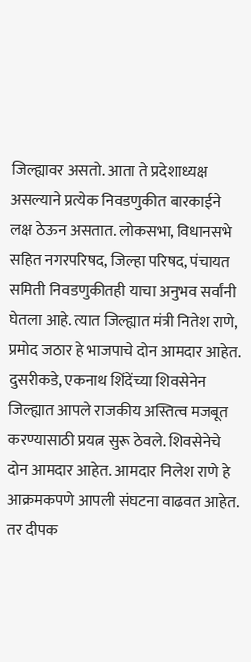जिल्ह्यावर असतो. आता ते प्रदेशाध्यक्ष असल्याने प्रत्येक निवडणुकीत बारकाईने लक्ष ठेऊन असतात. लोकसभा, विधानसभे सहित नगरपरिषद, जिल्हा परिषद, पंचायत समिती निवडणुकीतही याचा अनुभव सर्वांनी घेतला आहे. त्यात जिल्ह्यात मंत्री नितेश राणे, प्रमोद जठार हे भाजपाचे दोन आमदार आहेत. दुसरीकडे, एकनाथ शिंदेंच्या शिवसेनेन जिल्ह्यात आपले राजकीय अस्तित्व मजबूत करण्यासाठी प्रयत्न सुरू ठेवले. शिवसेनेचे दोन आमदार आहेत. आमदार निलेश राणे हे आक्रमकपणे आपली संघटना वाढवत आहेत. तर दीपक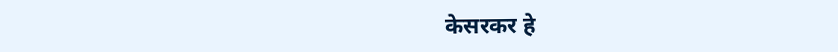केसरकर हे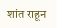शांत राहून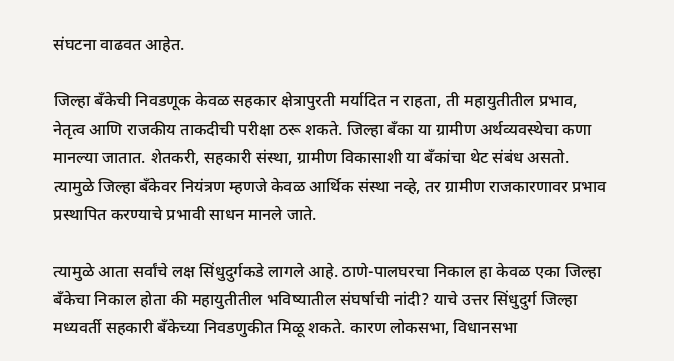संघटना वाढवत आहेत.

जिल्हा बँकेची निवडणूक केवळ सहकार क्षेत्रापुरती मर्यादित न राहता, ती महायुतीतील प्रभाव, नेतृत्व आणि राजकीय ताकदीची परीक्षा ठरू शकते. जिल्हा बँका या ग्रामीण अर्थव्यवस्थेचा कणा मानल्या जातात. शेतकरी, सहकारी संस्था, ग्रामीण विकासाशी या बँकांचा थेट संबंध असतो. त्यामुळे जिल्हा बँकेवर नियंत्रण म्हणजे केवळ आर्थिक संस्था नव्हे, तर ग्रामीण राजकारणावर प्रभाव प्रस्थापित करण्याचे प्रभावी साधन मानले जाते.

त्यामुळे आता सर्वांचे लक्ष सिंधुदुर्गकडे लागले आहे. ठाणे-पालघरचा निकाल हा केवळ एका जिल्हा बँकेचा निकाल होता की महायुतीतील भविष्यातील संघर्षाची नांदी? याचे उत्तर सिंधुदुर्ग जिल्हा मध्यवर्ती सहकारी बँकेच्या निवडणुकीत मिळू शकते. कारण लोकसभा, विधानसभा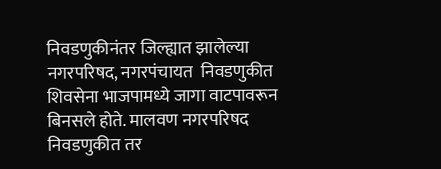निवडणुकीनंतर जिल्ह्यात झालेल्या नगरपरिषद, नगरपंचायत  निवडणुकीत शिवसेना भाजपामध्ये जागा वाटपावरून बिनसले होते. मालवण नगरपरिषद निवडणुकीत तर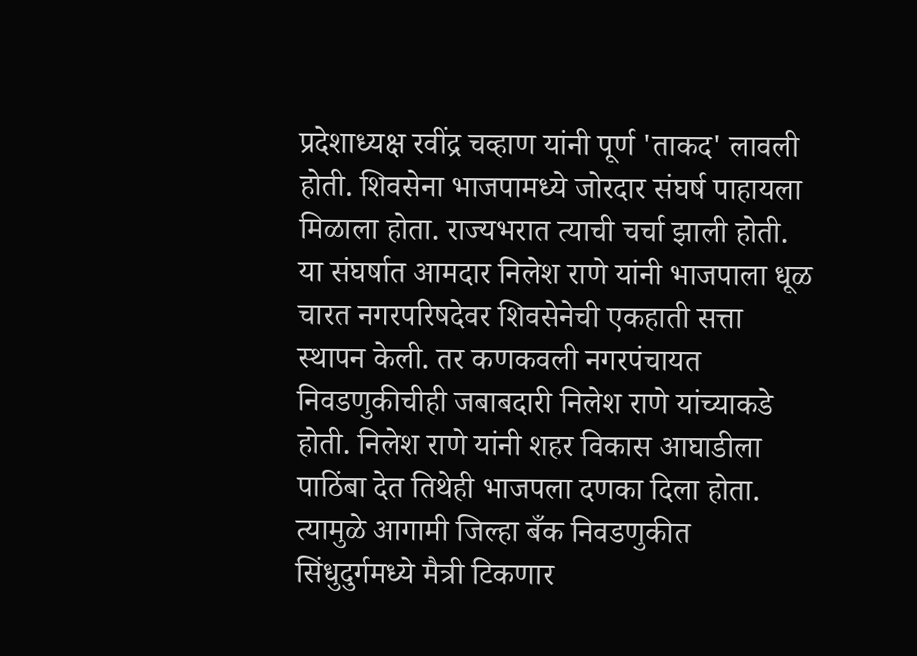प्रदेशाध्यक्ष रवींद्र चव्हाण यांनी पूर्ण 'ताकद' लावली होती. शिवसेना भाजपामध्ये जोरदार संघर्ष पाहायला मिळाला होता. राज्यभरात त्याची चर्चा झाली होती. या संघर्षात आमदार निलेश राणे यांनी भाजपाला धूळ चारत नगरपरिषदेवर शिवसेनेची एकहाती सत्ता स्थापन केली. तर कणकवली नगरपंचायत निवडणुकीचीही जबाबदारी निलेश राणे यांच्याकडे होती. निलेश राणे यांनी शहर विकास आघाडीला पाठिंबा देत तिथेही भाजपला दणका दिला होता. त्यामुळे आगामी जिल्हा बँक निवडणुकीत सिंधुदुर्गमध्ये मैत्री टिकणार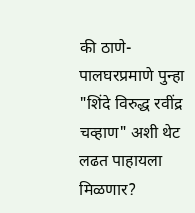की ठाणे- पालघरप्रमाणे पुन्हा "शिंदे विरुद्ध रवींद्र चव्हाण" अशी थेट लढत पाहायला मिळणार?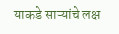याकडे साऱ्यांचे लक्ष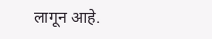लागून आहे.